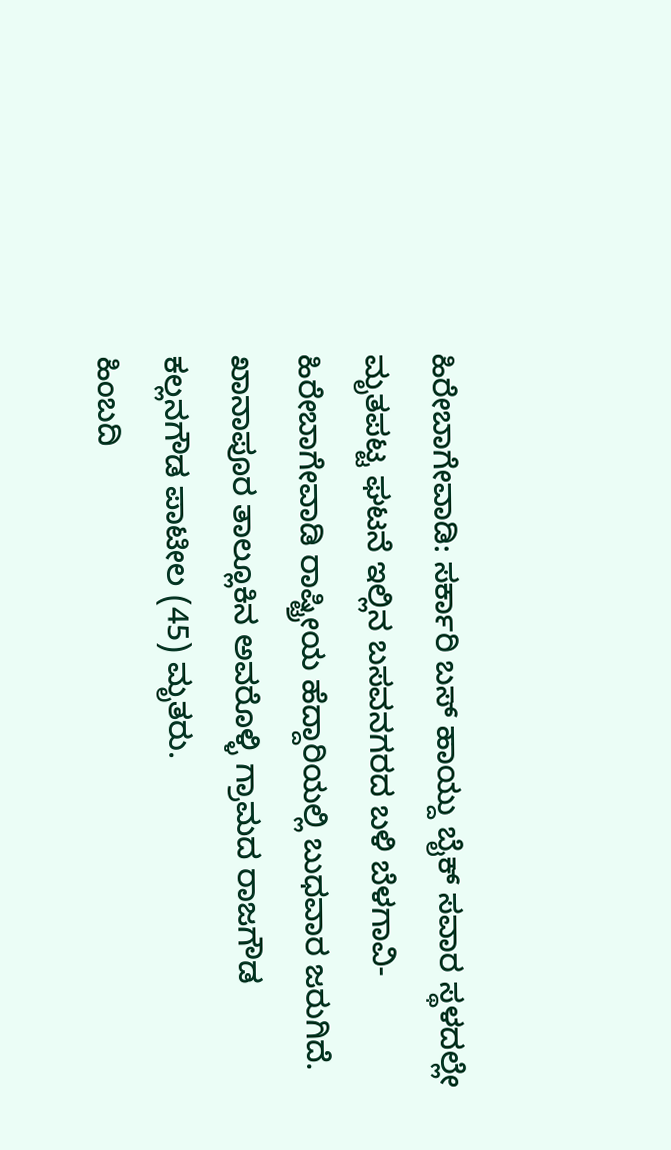ಹಿರೇಬಾಗೇವಾಡಿ: ಸರ್ಕಾರಿ ಬಸ್ ಹಾಯ್ದು ಬೈಕ್ ಸವಾರ ಸ್ಥಳದಲ್ಲೇ ಮೃತಪಟ್ಟ ಘಟನೆ ಇಲ್ಲಿನ ಬಸವನಗರದ ಬಳಿ ಬೆಳಗಾವಿ- ಹಿರೇಬಾಗೇವಾಡಿ ರಾಷ್ಟ್ರೀಯ ಹೆದ್ದಾರಿಯಲ್ಲಿ ಬುಧವಾರ ಜರುಗಿದೆ.
ಖಾನಾಪೂರ ತಾಲ್ಲೂಕಿನ ಅವರೊಳ್ಳಿ ಗ್ರಾಮದ ರಾಜಗೌಡ ಕಲ್ಲನಗೌಡ ಪಾಟೀಲ (45) ಮೃತರು.
ಹಿಂಬದಿ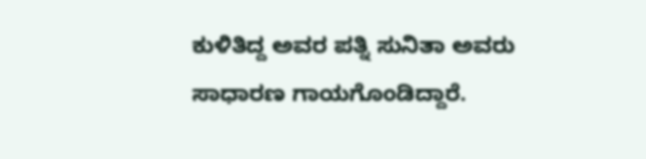ಕುಳಿತಿದ್ದ ಅವರ ಪತ್ನಿ ಸುನಿತಾ ಅವರು ಸಾಧಾರಣ ಗಾಯಗೊಂಡಿದ್ದಾರೆ.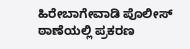ಹಿರೇಬಾಗೇವಾಡಿ ಪೊಲೀಸ್ ಠಾಣೆಯಲ್ಲಿ ಪ್ರಕರಣ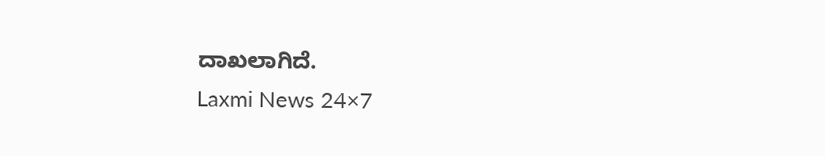ದಾಖಲಾಗಿದೆ.
Laxmi News 24×7